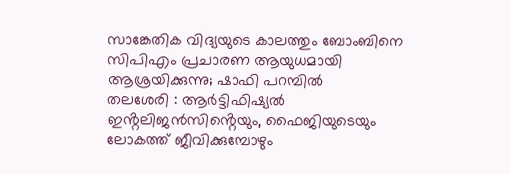സാങ്കേതിക വിദ്യയുടെ കാലത്തും ബോംബിനെ സിപിഎം പ്രചാരണ ആയുധമായി ആശ്രയിക്കുന്നു; ഷാഫി പറമ്പിൽ
തലശേരി : ആർട്ടിഫിഷ്യൽ ഇൻ്റലിജൻസിൻ്റെയും, ഫൈജിയുടെയും ലോകത്ത് ജീവിക്കുമ്പോഴും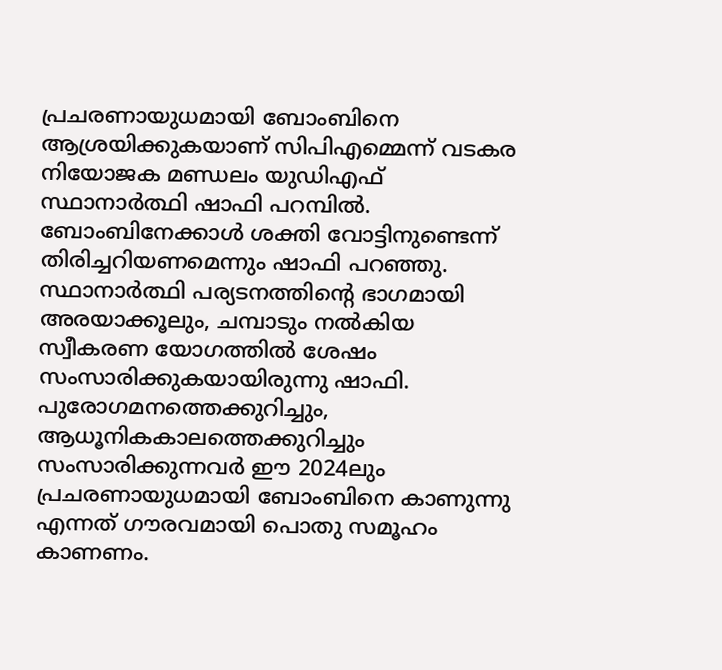പ്രചരണായുധമായി ബോംബിനെ ആശ്രയിക്കുകയാണ് സിപിഎമ്മെന്ന് വടകര നിയോജക മണ്ഡലം യുഡിഎഫ് സ്ഥാനാർത്ഥി ഷാഫി പറമ്പിൽ. ബോംബിനേക്കാൾ ശക്തി വോട്ടിനുണ്ടെന്ന് തിരിച്ചറിയണമെന്നും ഷാഫി പറഞ്ഞു. സ്ഥാനാർത്ഥി പര്യടനത്തിൻ്റെ ഭാഗമായി അരയാക്കൂലും, ചമ്പാടും നൽകിയ സ്വീകരണ യോഗത്തിൽ ശേഷം സംസാരിക്കുകയായിരുന്നു ഷാഫി.
പുരോഗമനത്തെക്കുറിച്ചും, ആധൂനികകാലത്തെക്കുറിച്ചും സംസാരിക്കുന്നവർ ഈ 2024ലും പ്രചരണായുധമായി ബോംബിനെ കാണുന്നു എന്നത് ഗൗരവമായി പൊതു സമൂഹം കാണണം.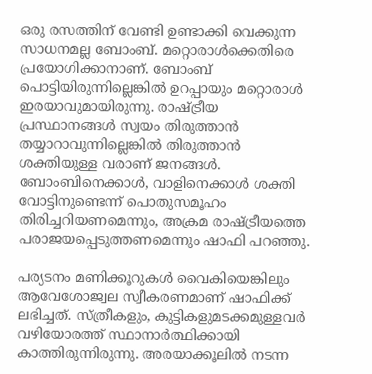ഒരു രസത്തിന് വേണ്ടി ഉണ്ടാക്കി വെക്കുന്ന സാധനമല്ല ബോംബ്. മറ്റൊരാൾക്കെതിരെ പ്രയോഗിക്കാനാണ്. ബോംബ് പൊട്ടിയിരുന്നില്ലെങ്കിൽ ഉറപ്പായും മറ്റൊരാൾ ഇരയാവുമായിരുന്നു. രാഷ്ട്രീയ പ്രസ്ഥാനങ്ങൾ സ്വയം തിരുത്താൻ തയ്യാറാവുന്നില്ലെങ്കിൽ തിരുത്താൻ ശക്തിയുള്ള വരാണ് ജനങ്ങൾ. ബോംബിനെക്കാൾ, വാളിനെക്കാൾ ശക്തി വോട്ടിനുണ്ടെന്ന് പൊതുസമൂഹം തിരിച്ചറിയണമെന്നും, അക്രമ രാഷ്ട്രീയത്തെ പരാജയപ്പെടുത്തണമെന്നും ഷാഫി പറഞ്ഞു.

പര്യടനം മണിക്കൂറുകൾ വൈകിയെങ്കിലും ആവേശോജ്വല സ്വീകരണമാണ് ഷാഫിക്ക് ലഭിച്ചത്. സ്ത്രീകളും, കുട്ടികളുമടക്കമുള്ളവർ വഴിയോരത്ത് സ്ഥാനാർത്ഥിക്കായി കാത്തിരുന്നിരുന്നു. അരയാക്കൂലിൽ നടന്ന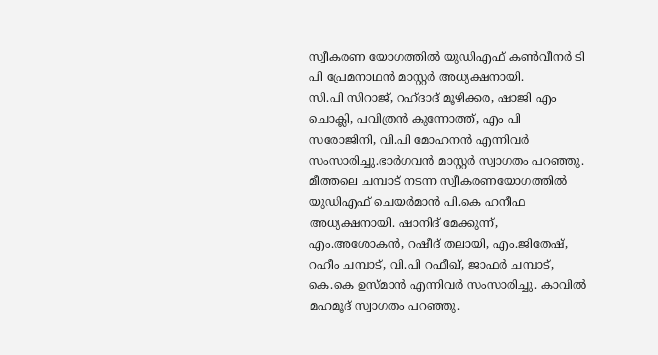സ്വീകരണ യോഗത്തിൽ യുഡിഎഫ് കൺവീനർ ടി പി പ്രേമനാഥൻ മാസ്റ്റർ അധ്യക്ഷനായി.
സി.പി സിറാജ്, റഹ്ദാദ് മൂഴിക്കര, ഷാജി എം ചൊക്ലി, പവിത്രൻ കുന്നോത്ത്, എം പി സരോജിനി, വി.പി മോഹനൻ എന്നിവർ സംസാരിച്ചു.ഭാർഗവൻ മാസ്റ്റർ സ്വാഗതം പറഞ്ഞു. മീത്തലെ ചമ്പാട് നടന്ന സ്വീകരണയോഗത്തിൽ യുഡിഎഫ് ചെയർമാൻ പി.കെ ഹനീഫ അധ്യക്ഷനായി. ഷാനിദ് മേക്കുന്ന്, എം.അശോകൻ, റഷീദ് തലായി, എം.ജിതേഷ്, റഹീം ചമ്പാട്, വി.പി റഫീഖ്, ജാഫർ ചമ്പാട്, കെ.കെ ഉസ്മാൻ എന്നിവർ സംസാരിച്ചു. കാവിൽ മഹമൂദ് സ്വാഗതം പറഞ്ഞു.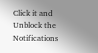Click it and Unblock the Notifications